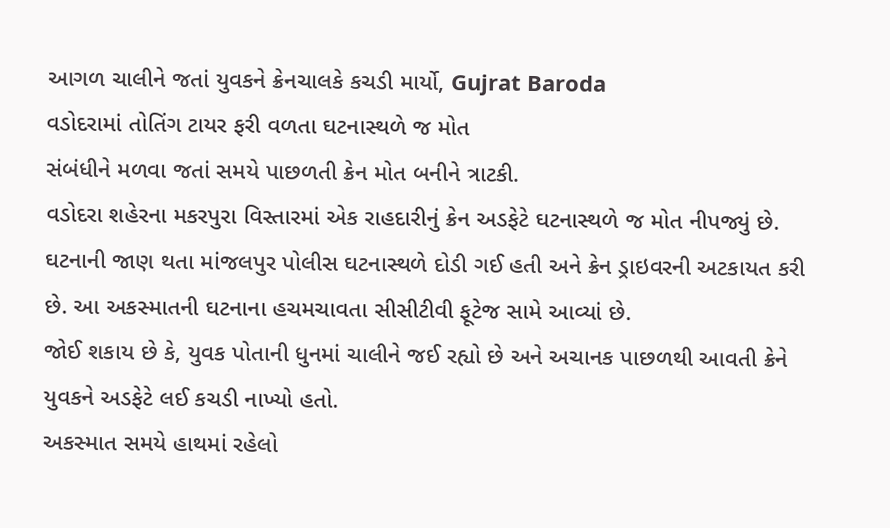આગળ ચાલીને જતાં યુવકને ક્રેનચાલકે કચડી માર્યો, Gujrat Baroda
વડોદરામાં તોતિંગ ટાયર ફરી વળતા ઘટનાસ્થળે જ મોત
સંબંધીને મળવા જતાં સમયે પાછળતી ક્રેન મોત બનીને ત્રાટકી.
વડોદરા શહેરના મકરપુરા વિસ્તારમાં એક રાહદારીનું ક્રેન અડફેટે ઘટનાસ્થળે જ મોત નીપજ્યું છે. ઘટનાની જાણ થતા માંજલપુર પોલીસ ઘટનાસ્થળે દોડી ગઈ હતી અને ક્રેન ડ્રાઇવરની અટકાયત કરી છે. આ અકસ્માતની ઘટનાના હચમચાવતા સીસીટીવી ફૂટેજ સામે આવ્યાં છે.
જોઈ શકાય છે કે, યુવક પોતાની ધુનમાં ચાલીને જઈ રહ્યો છે અને અચાનક પાછળથી આવતી ક્રેને યુવકને અડફેટે લઈ કચડી નાખ્યો હતો.
અકસ્માત સમયે હાથમાં રહેલો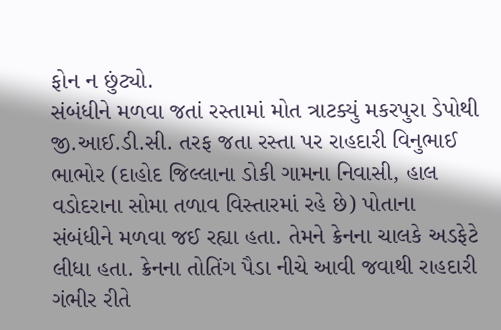ફોન ન છુંટ્યો.
સંબંધીને મળવા જતાં રસ્તામાં મોત ત્રાટક્યું મકરપુરા ડેપોથી જી.આઈ.ડી.સી. તરફ જતા રસ્તા પર રાહદારી વિનુભાઈ ભાભોર (દાહોદ જિલ્લાના ડોકી ગામના નિવાસી, હાલ વડોદરાના સોમા તળાવ વિસ્તારમાં રહે છે) પોતાના સંબંધીને મળવા જઈ રહ્યા હતા. તેમને ક્રેનના ચાલકે અડફેટે લીધા હતા. ક્રેનના તોતિંગ પૈડા નીચે આવી જવાથી રાહદારી ગંભીર રીતે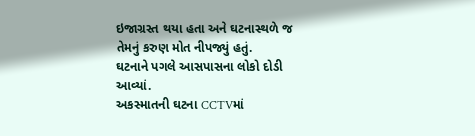ઇજાગ્રસ્ત થયા હતા અને ઘટનાસ્થળે જ તેમનું કરુણ મોત નીપજ્યું હતું.
ઘટનાને પગલે આસપાસના લોકો દોડી આવ્યાં.
અકસ્માતની ઘટના CCTVમાં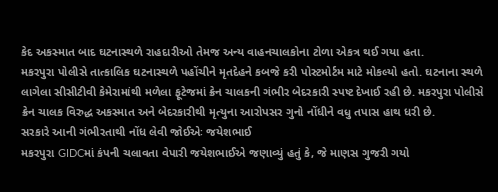કેદ અકસ્માત બાદ ઘટનાસ્થળે રાહદારીઓ તેમજ અન્ય વાહનચાલકોના ટોળા એકત્ર થઈ ગયા હતા.
મકરપુરા પોલીસે તાત્કાલિક ઘટનાસ્થળે પહોંચીને મૃતદેહને કબજે કરી પોસ્ટમોર્ટમ માટે મોકલ્યો હતો. ઘટનાના સ્થળે લાગેલા સીસીટીવી કેમેરામાંથી મળેલા ફૂટેજમાં ક્રેન ચાલકની ગંભીર બેદરકારી સ્પષ્ટ દેખાઈ રહી છે. મકરપુરા પોલીસે ક્રેન ચાલક વિરુદ્ધ અકસ્માત અને બેદરકારીથી મૃત્યુના આરોપસર ગુનો નોંધીને વધુ તપાસ હાથ ધરી છે.
સરકારે આની ગંભીરતાથી નોંધ લેવી જોઈએઃ જયેશભાઈ
મકરપુરા GIDCમાં કંપની ચલાવતા વેપારી જયેશભાઈએ જણાવ્યું હતું કે, જે માણસ ગુજરી ગયો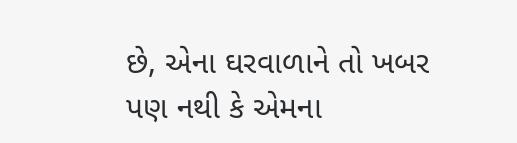છે, એના ઘરવાળાને તો ખબર પણ નથી કે એમના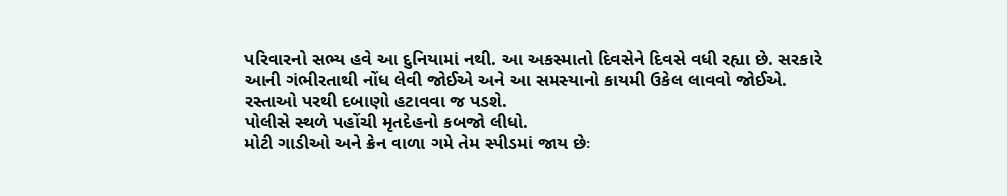પરિવારનો સભ્ય હવે આ દુનિયામાં નથી. આ અકસ્માતો દિવસેને દિવસે વધી રહ્યા છે. સરકારે આની ગંભીરતાથી નોંધ લેવી જોઈએ અને આ સમસ્યાનો કાયમી ઉકેલ લાવવો જોઈએ.
રસ્તાઓ પરથી દબાણો હટાવવા જ પડશે.
પોલીસે સ્થળે પહોંચી મૃતદેહનો કબજો લીધો.
મોટી ગાડીઓ અને ક્રેન વાળા ગમે તેમ સ્પીડમાં જાય છેઃ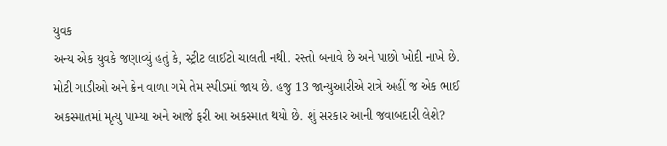યુવક
અન્ય એક યુવકે જણાવ્યું હતું કે, સ્ટ્રીટ લાઈટો ચાલતી નથી. રસ્તો બનાવે છે અને પાછો ખોદી નાખે છે. મોટી ગાડીઓ અને ક્રેન વાળા ગમે તેમ સ્પીડમાં જાય છે. હજુ 13 જાન્યુઆરીએ રાત્રે અહીં જ એક ભાઈ અકસ્માતમાં મૃત્યુ પામ્યા અને આજે ફરી આ અકસ્માત થયો છે. શું સરકાર આની જવાબદારી લેશે?